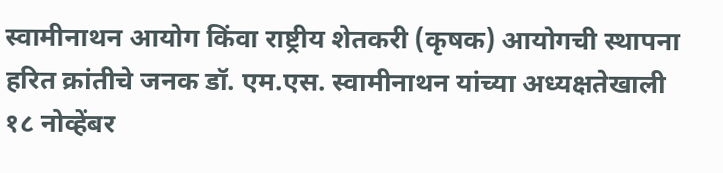स्वामीनाथन आयोग किंवा राष्ट्रीय शेतकरी (कृषक) आयोगची स्थापना हरित क्रांतीचे जनक डॉ. एम.एस. स्वामीनाथन यांच्या अध्यक्षतेखाली
१८ नोव्हेंबर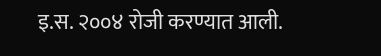इ.स. २००४ रोजी करण्यात आली.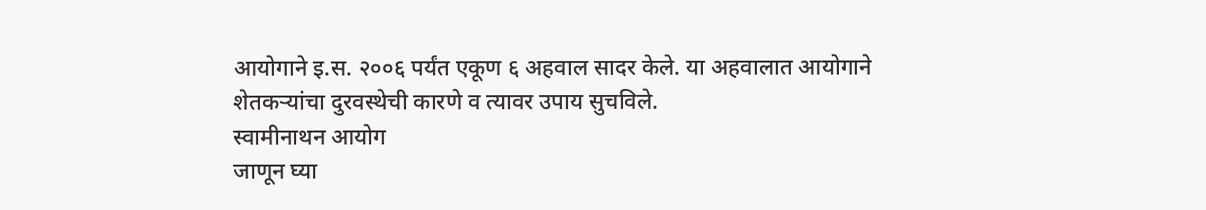आयोगाने इ.स. २००६ पर्यंत एकूण ६ अहवाल सादर केले. या अहवालात आयोगाने शेतकऱ्यांचा दुरवस्थेची कारणे व त्यावर उपाय सुचविले.
स्वामीनाथन आयोग
जाणून घ्या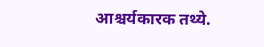आश्चर्यकारक तथ्ये.